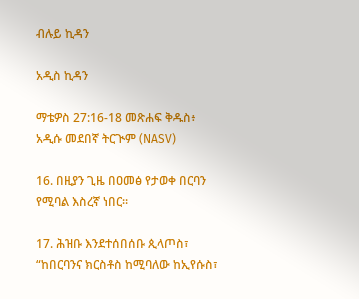ብሉይ ኪዳን

አዲስ ኪዳን

ማቴዎስ 27:16-18 መጽሐፍ ቅዱስ፥ አዲሱ መደበኛ ትርጒም (NASV)

16. በዚያን ጊዜ በዐመፅ የታወቀ በርባን የሚባል እስረኛ ነበር።

17. ሕዝቡ እንደተሰበሰቡ ጲላጦስ፣ “ከበርባንና ክርስቶስ ከሚባለው ከኢየሱስ፣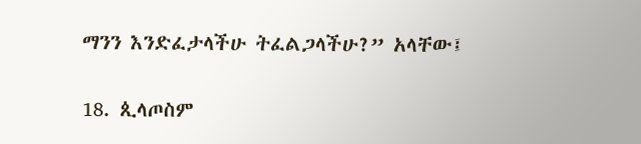ማንን እንድፈታላችሁ ትፈልጋላችሁ?” አላቸው፤

18. ጲላጦስም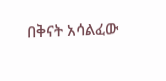በቅናት አሳልፈው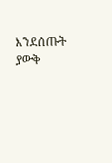እንደሰጡት ያውቅ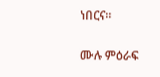ነበርና።

ሙሉ ምዕራፍ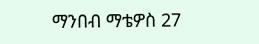ማንበብ ማቴዎስ 27